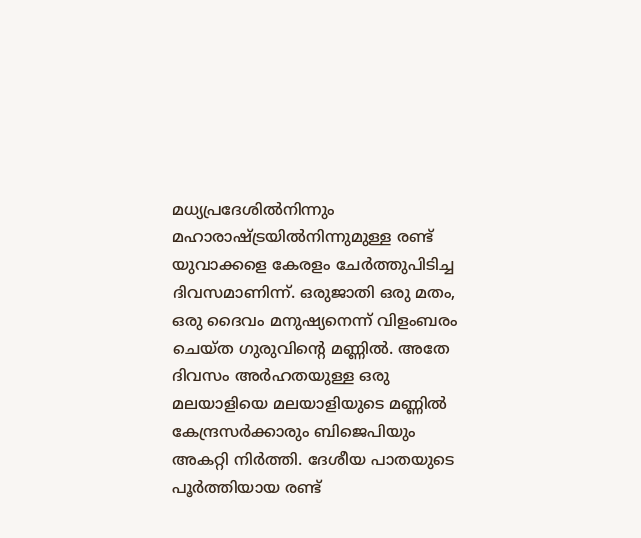മധ്യപ്രദേശില്‍നിന്നും മഹാരാഷ്ട്രയില്‍നിന്നുമുള്ള രണ്ട് യുവാക്കളെ കേരളം ചേര്‍ത്തുപിടിച്ച ദിവസമാണിന്ന്. ഒരുജാതി ഒരു മതം, ഒരു ദൈവം മനുഷ്യനെന്ന് വിളംബരം ചെയ്ത ഗുരുവിന്‍റെ മണ്ണില്‍. അതേ ദിവസം അര്‍ഹതയുള്ള ഒരു മലയാളിയെ മലയാളിയുടെ മണ്ണില്‍ കേന്ദ്രസര്‍ക്കാരും ബിജെപിയും അകറ്റി നിര്‍ത്തി. ദേശീയ പാതയുടെ പൂര്‍ത്തിയായ രണ്ട്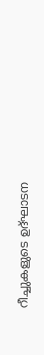റീച്ചുകളുടെ ഉദ്ഘാടന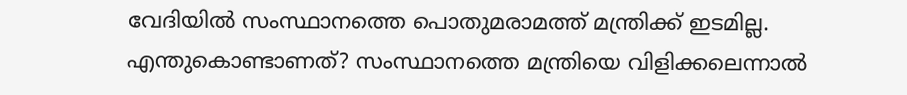വേദിയില്‍ സംസ്ഥാനത്തെ പൊതുമരാമത്ത് മന്ത്രിക്ക് ഇടമില്ല. എന്തുകൊണ്ടാണത്? സംസ്ഥാനത്തെ മന്ത്രിയെ വിളിക്കലെന്നാല്‍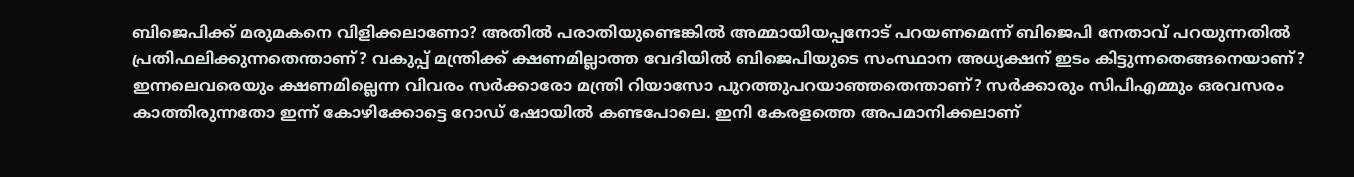ബിജെപിക്ക് മരുമകനെ വിളിക്കലാണോ? അതില്‍ പരാതിയുണ്ടെങ്കില്‍ അമ്മായിയപ്പനോട് പറയണമെന്ന് ബിജെപി നേതാവ് പറയുന്നതില്‍ പ്രതിഫലിക്കുന്നതെന്താണ്? വകുപ്പ് മന്ത്രിക്ക് ക്ഷണമില്ലാത്ത വേദിയില്‍ ബിജെപിയുടെ സംസ്ഥാന അധ്യക്ഷന് ഇടം കിട്ടുന്നതെങ്ങനെയാണ്? ഇന്നലെവരെയും ക്ഷണമില്ലെന്ന വിവരം സര്‍ക്കാരോ മന്ത്രി റിയാസോ പുറത്തുപറയാഞ്ഞതെന്താണ്? സര്‍ക്കാരും സിപിഎമ്മും ഒരവസരം കാത്തിരുന്നതോ ഇന്ന് കോഴിക്കോട്ടെ റോഡ് ഷോയില്‍ കണ്ടപോലെ. ഇനി കേരളത്തെ അപമാനിക്കലാണ്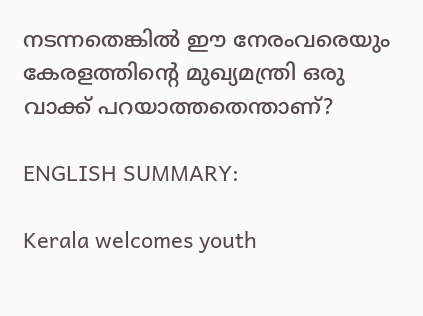നടന്നതെങ്കില്‍ ഈ നേരംവരെയും കേരളത്തിന്‍റെ മുഖ്യമന്ത്രി ഒരു വാക്ക് പറയാത്തതെന്താണ്?

ENGLISH SUMMARY:

Kerala welcomes youth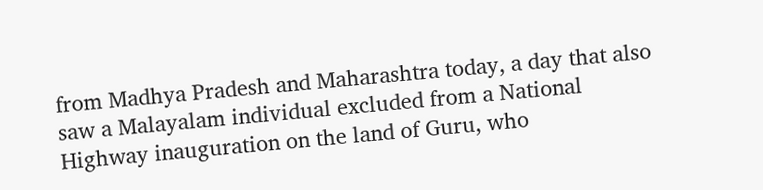from Madhya Pradesh and Maharashtra today, a day that also saw a Malayalam individual excluded from a National Highway inauguration on the land of Guru, who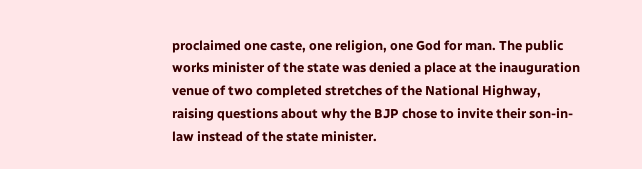proclaimed one caste, one religion, one God for man. The public works minister of the state was denied a place at the inauguration venue of two completed stretches of the National Highway, raising questions about why the BJP chose to invite their son-in-law instead of the state minister.